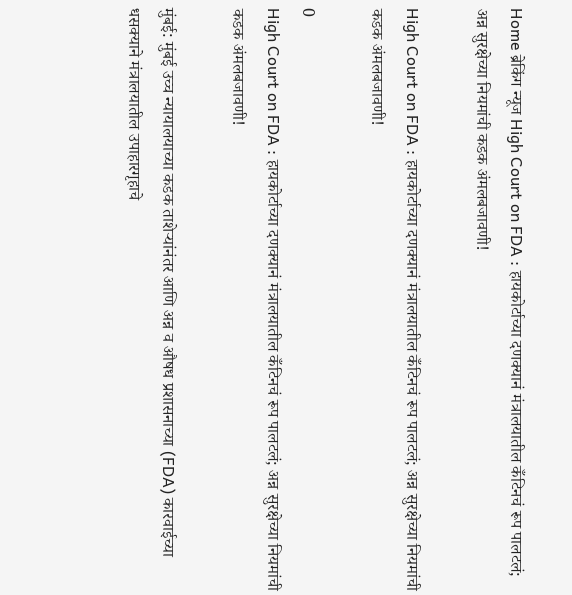Home ब्रेकिंग न्यूज High Court on FDA : हायकोर्टाच्या दणक्यानं मंत्रालयातील कँटिनचं रूप पालटलं; अन्न सुरक्षेच्या नियमांची कडक अंमलबजावणी!

High Court on FDA : हायकोर्टाच्या दणक्यानं मंत्रालयातील कँटिनचं रूप पालटलं; अन्न सुरक्षेच्या नियमांची कडक अंमलबजावणी!

0
High Court on FDA : हायकोर्टाच्या दणक्यानं मंत्रालयातील कँटिनचं रूप पालटलं; अन्न सुरक्षेच्या नियमांची कडक अंमलबजावणी!

मुंबई: मुंबई उच्च न्यायालयाच्या कडक ताशेऱ्यांनंतर आणि अन्न व औषध प्रशासनाच्या (FDA) कारवाईच्या धसक्याने मंत्रालयातील उपाहारगृहाचे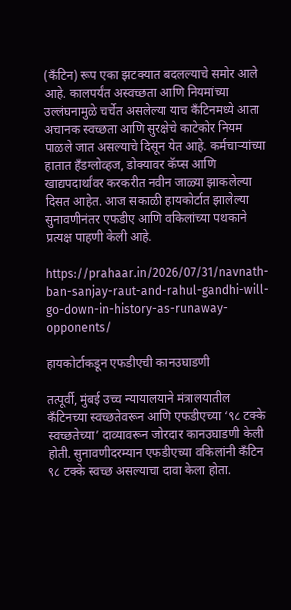(कँटिन) रूप एका झटक्यात बदलल्याचे समोर आले आहे. कालपर्यंत अस्वच्छता आणि नियमांच्या उल्लंघनामुळे चर्चेत असलेल्या याच कँटिनमध्ये आता अचानक स्वच्छता आणि सुरक्षेचे काटेकोर नियम पाळले जात असल्याचे दिसून येत आहे. कर्मचाऱ्यांच्या हातात हँडग्लोव्हज, डोक्यावर कॅप्स आणि खाद्यपदार्थांवर करकरीत नवीन जाळ्या झाकलेल्या दिसत आहेत. आज सकाळी हायकोर्टात झालेल्या सुनावणीनंतर एफडीए आणि वकिलांच्या पथकाने प्रत्यक्ष पाहणी केली आहे.

https://prahaar.in/2026/07/31/navnath-ban-sanjay-raut-and-rahul-gandhi-will-go-down-in-history-as-runaway-opponents/

हायकोर्टाकडून एफडीएची कानउघाडणी

तत्पूर्वी, मुंबई उच्च न्यायालयाने मंत्रालयातील कँटिनच्या स्वच्छतेवरून आणि एफडीएच्या ‘९८ टक्के स्वच्छतेच्या’ दाव्यावरून जोरदार कानउघाडणी केली होती. सुनावणीदरम्यान एफडीएच्या वकिलांनी कँटिन ९८ टक्के स्वच्छ असल्याचा दावा केला होता.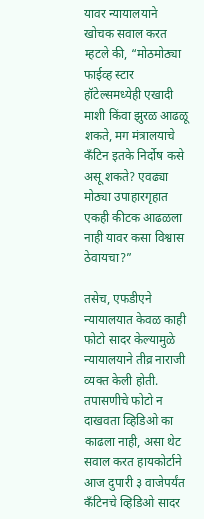यावर न्यायालयाने खोचक सवाल करत म्हटले की, “मोठमोठ्या फाईव्ह स्टार हॉटेल्समध्येही एखादी माशी किंवा झुरळ आढळू शकते, मग मंत्रालयाचे कँटिन इतके निर्दोष कसे असू शकते? एवढ्या मोठ्या उपाहारगृहात एकही कीटक आढळला नाही यावर कसा विश्वास ठेवायचा?”

तसेच, एफडीएने न्यायालयात केवळ काही फोटो सादर केल्यामुळे न्यायालयाने तीव्र नाराजी व्यक्त केली होती. तपासणीचे फोटो न दाखवता व्हिडिओ का काढला नाही, असा थेट सवाल करत हायकोर्टाने आज दुपारी ३ वाजेपर्यंत कँटिनचे व्हिडिओ सादर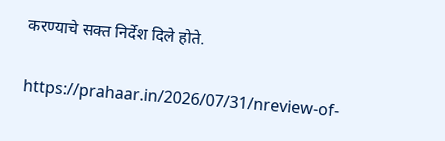करण्याचे सक्त निर्देश दिले होते.

https://prahaar.in/2026/07/31/nreview-of-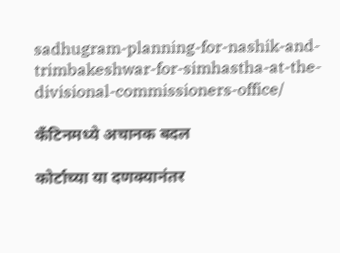sadhugram-planning-for-nashik-and-trimbakeshwar-for-simhastha-at-the-divisional-commissioners-office/

कँटिनमध्ये अचानक बदल

कोर्टाच्या या दणक्यानंतर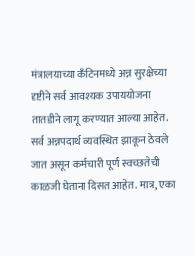मंत्रालयाच्या कँटिनमध्ये अन्न सुरक्षेच्या दृष्टीने सर्व आवश्यक उपाययोजना तातडीने लागू करण्यात आल्या आहेत. सर्व अन्नपदार्थ व्यवस्थित झाकून ठेवले जात असून कर्मचारी पूर्ण स्वच्छतेची काळजी घेताना दिसत आहेत. मात्र, एका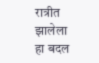रात्रीत झालेला हा बदल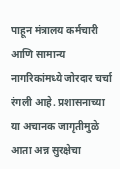पाहून मंत्रालय कर्मचारी आणि सामान्य नागरिकांमध्ये जोरदार चर्चा रंगली आहे. प्रशासनाच्या या अचानक जागृतीमुळे आता अन्न सुरक्षेचा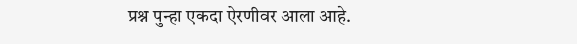प्रश्न पुन्हा एकदा ऐरणीवर आला आहे.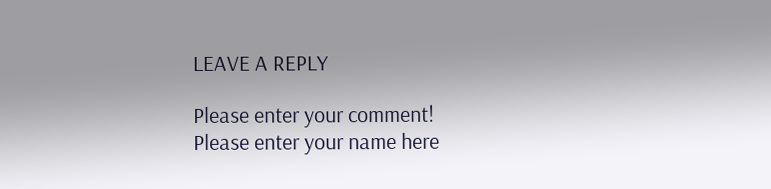LEAVE A REPLY

Please enter your comment!
Please enter your name here